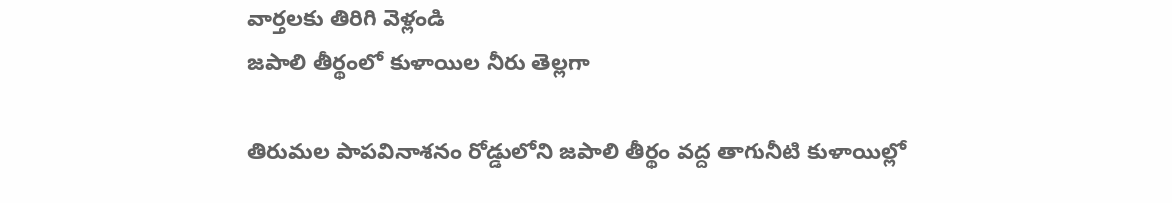వార్తలకు తిరిగి వెళ్లండి
జపాలి తీర్థంలో కుళాయిల నీరు తెల్లగా

తిరుమల పాపవినాశనం రోడ్డులోని జపాలి తీర్థం వద్ద తాగునీటి కుళాయిల్లో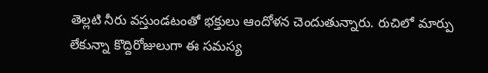తెల్లటి నీరు వస్తుండటంతో భక్తులు ఆందోళన చెందుతున్నారు. రుచిలో మార్పు లేకున్నా కొద్దిరోజులుగా ఈ సమస్య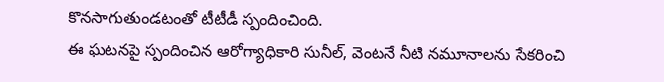కొనసాగుతుండటంతో టీటీడీ స్పందించింది.
ఈ ఘటనపై స్పందించిన ఆరోగ్యాధికారి సునీల్, వెంటనే నీటి నమూనాలను సేకరించి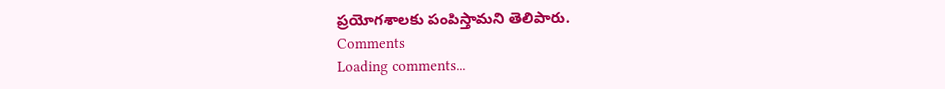ప్రయోగశాలకు పంపిస్తామని తెలిపారు.
Comments
Loading comments...